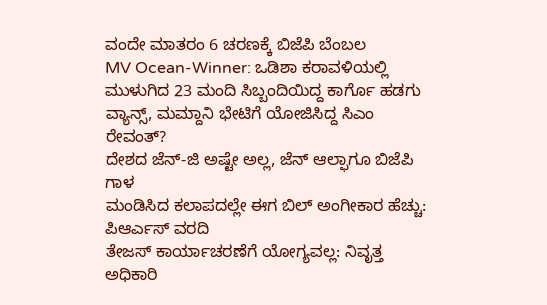ವಂದೇ ಮಾತರಂ 6 ಚರಣಕ್ಕೆ ಬಿಜೆಪಿ ಬೆಂಬಲ
MV Ocean-Winner: ಒಡಿಶಾ ಕರಾವಳಿಯಲ್ಲಿ ಮುಳುಗಿದ 23 ಮಂದಿ ಸಿಬ್ಬಂದಿಯಿದ್ದ ಕಾರ್ಗೊ ಹಡಗು
ವ್ಯಾನ್ಸ್, ಮಮ್ದಾನಿ ಭೇಟಿಗೆ ಯೋಜಿಸಿದ್ದ ಸಿಎಂ ರೇವಂತ್?
ದೇಶದ ಜೆನ್-ಜಿ ಅಷ್ಟೇ ಅಲ್ಲ, ಜೆನ್ ಆಲ್ಫಾಗೂ ಬಿಜೆಪಿ ಗಾಳ
ಮಂಡಿಸಿದ ಕಲಾಪದಲ್ಲೇ ಈಗ ಬಿಲ್ ಅಂಗೀಕಾರ ಹೆಚ್ಚು: ಪಿಆರ್ಎಸ್ ವರದಿ
ತೇಜಸ್ ಕಾರ್ಯಾಚರಣೆಗೆ ಯೋಗ್ಯವಲ್ಲ: ನಿವೃತ್ತ ಅಧಿಕಾರಿ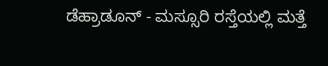ಡೆಹ್ರಾಡೂನ್ - ಮಸ್ಸೂರಿ ರಸ್ತೆಯಲ್ಲಿ ಮತ್ತೆ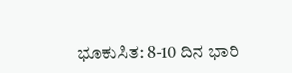ಭೂಕುಸಿತ: 8-10 ದಿನ ಭಾರಿ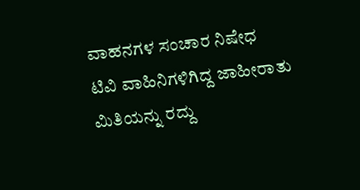ವಾಹನಗಳ ಸಂಚಾರ ನಿಷೇಧ
ಟಿವಿ ವಾಹಿನಿಗಳಿಗಿದ್ದ ಜಾಹೀರಾತು ಮಿತಿಯನ್ನು ರದ್ದು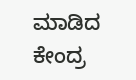ಮಾಡಿದ ಕೇಂದ್ರ